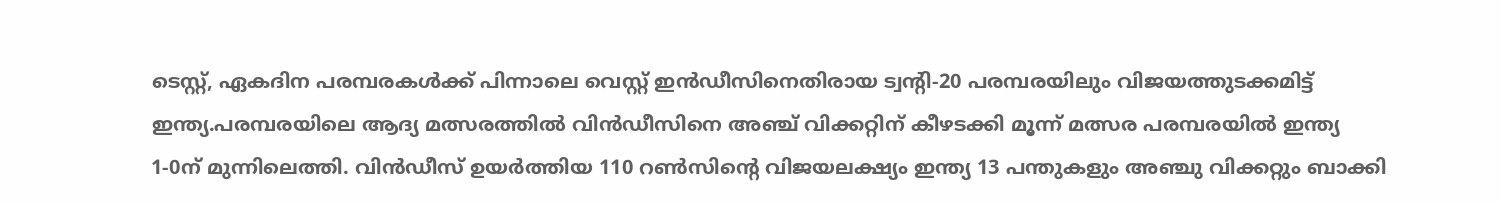ടെസ്റ്റ്, ഏകദിന പരമ്പരകള്‍ക്ക് പിന്നാലെ വെസ്റ്റ് ഇന്‍ഡീസിനെതിരായ ട്വന്റി-20 പരമ്പരയിലും വിജയത്തുടക്കമിട്ട് ഇന്ത്യ.പരമ്പരയിലെ ആദ്യ മത്സരത്തില്‍ വിന്‍ഡീസിനെ അഞ്ച് വിക്കറ്റിന് കീഴടക്കി മൂന്ന് മത്സര പരമ്പരയില്‍ ഇന്ത്യ 1-0ന് മുന്നിലെത്തി. വിന്‍ഡീസ് ഉയര്‍ത്തിയ 110 റണ്‍സിന്റെ വിജയലക്ഷ്യം ഇന്ത്യ 13 പന്തുകളും അഞ്ചു വിക്കറ്റും ബാക്കി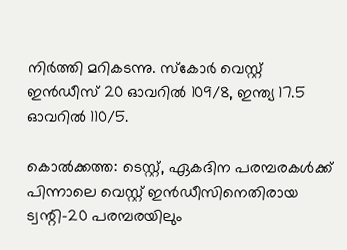നിര്‍ത്തി മറികടന്നു. സ്കോര്‍ വെസ്റ്റ് ഇന്‍ഡീസ് 20 ഓവറില്‍ 109/8, ഇന്ത്യ 17.5 ഓവറില്‍ 110/5.

കൊല്‍ക്കത്ത: ടെസ്റ്റ്, ഏകദിന പരമ്പരകള്‍ക്ക് പിന്നാലെ വെസ്റ്റ് ഇന്‍ഡീസിനെതിരായ ട്വന്റി-20 പരമ്പരയിലും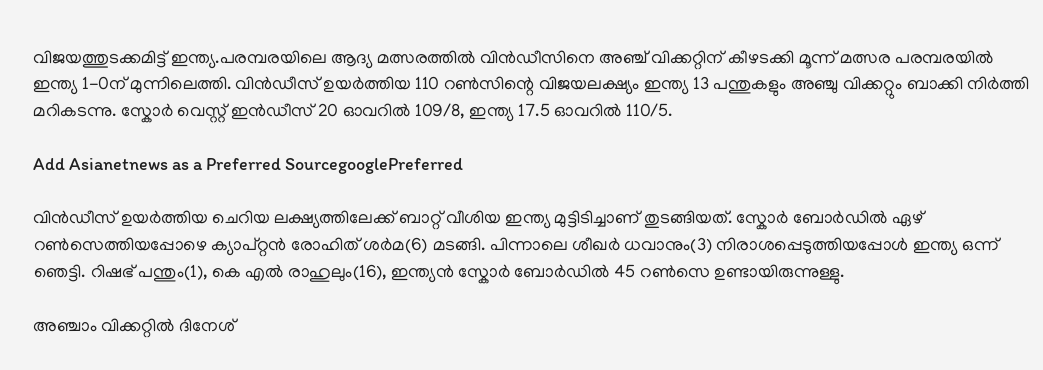വിജയത്തുടക്കമിട്ട് ഇന്ത്യ.പരമ്പരയിലെ ആദ്യ മത്സരത്തില്‍ വിന്‍ഡീസിനെ അഞ്ച് വിക്കറ്റിന് കീഴടക്കി മൂന്ന് മത്സര പരമ്പരയില്‍ ഇന്ത്യ 1-0ന് മുന്നിലെത്തി. വിന്‍ഡീസ് ഉയര്‍ത്തിയ 110 റണ്‍സിന്റെ വിജയലക്ഷ്യം ഇന്ത്യ 13 പന്തുകളും അഞ്ചു വിക്കറ്റും ബാക്കി നിര്‍ത്തി മറികടന്നു. സ്കോര്‍ വെസ്റ്റ് ഇന്‍ഡീസ് 20 ഓവറില്‍ 109/8, ഇന്ത്യ 17.5 ഓവറില്‍ 110/5.

Add Asianetnews as a Preferred SourcegooglePreferred

വിന്‍ഡീസ് ഉയര്‍ത്തിയ ചെറിയ ലക്ഷ്യത്തിലേക്ക് ബാറ്റ് വീശിയ ഇന്ത്യ മുട്ടിടിച്ചാണ് തുടങ്ങിയത്. സ്കോര്‍ ബോര്‍ഡില്‍ ഏഴ് റണ്‍സെത്തിയപ്പോഴെ ക്യാപ്റ്റന്‍ രോഹിത് ശര്‍മ(6) മടങ്ങി. പിന്നാലെ ശീഖര്‍ ധവാനും(3) നിരാശപ്പെടുത്തിയപ്പോള്‍ ഇന്ത്യ ഒന്ന് ഞെട്ടി. റിഷഭ് പന്തും(1), കെ എല്‍ രാഹുലും(16), ഇന്ത്യന്‍ സ്കോര്‍ ബോര്‍ഡില്‍ 45 റണ്‍സെ ഉണ്ടായിരുന്നുള്ളു.

അഞ്ചാം വിക്കറ്റില്‍ ദിനേശ്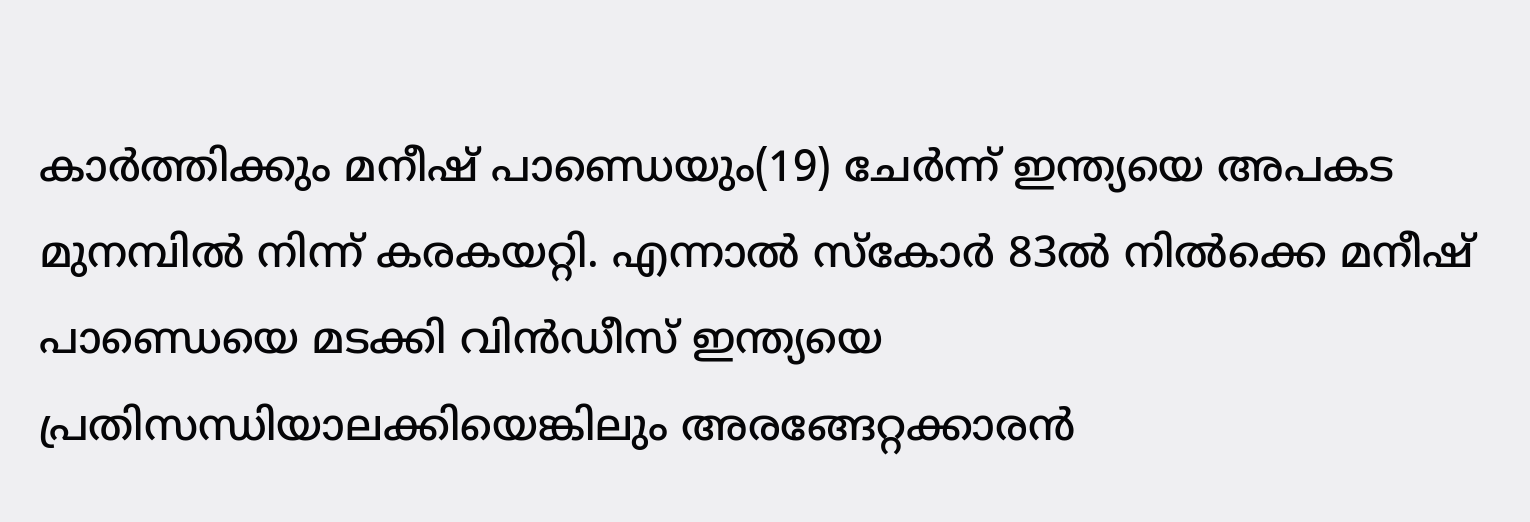കാര്‍ത്തിക്കും മനീഷ് പാണ്ഡെയും(19) ചേര്‍ന്ന് ഇന്ത്യയെ അപകട മുനമ്പില്‍ നിന്ന് കരകയറ്റി. എന്നാല്‍ സ്കോര്‍ 83ല്‍ നില്‍ക്കെ മനീഷ് പാണ്ഡെയെ മടക്കി വിന്‍ഡീസ് ഇന്ത്യയെ പ്രതിസന്ധിയാലക്കിയെങ്കിലും അരങ്ങേറ്റക്കാരന്‍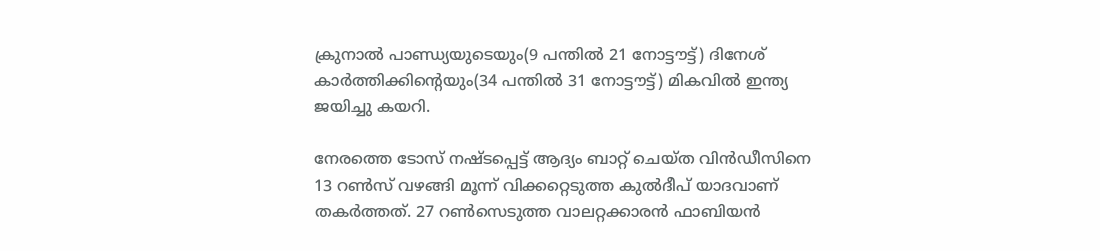ക്രുനാല്‍ പാണ്ഡ്യയുടെയും(9 പന്തില്‍ 21 നോട്ടൗട്ട്) ദിനേശ് കാര്‍ത്തിക്കിന്റെയും(34 പന്തില്‍ 31 നോട്ടൗട്ട്) മികവില്‍ ഇന്ത്യ ജയിച്ചു കയറി.

നേരത്തെ ടോസ് നഷ്ടപ്പെട്ട് ആദ്യം ബാറ്റ് ചെയ്ത വിന്‍ഡീസിനെ 13 റണ്‍സ് വഴങ്ങി മൂന്ന് വിക്കറ്റെടുത്ത കുല്‍ദീപ് യാദവാണ് തകര്‍ത്തത്. 27 റണ്‍സെടുത്ത വാലറ്റക്കാരന്‍ ഫാബിയന്‍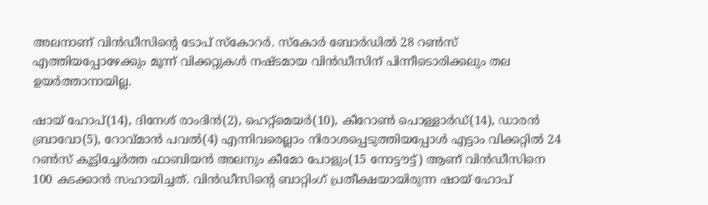അലനാണ് വിന്‍ഡീസിന്റെ ടോപ് സ്കോറര്‍. സ്കോര്‍ ബോര്‍ഡില്‍ 28 റണ്‍സ് എത്തിയപ്പോഴേക്കും മൂന്ന് വിക്കറ്റുകള്‍ നഷ്ടമായ വിന്‍ഡീസിന് പിന്നീടൊരിക്കലും തല ഉയര്‍ത്താനായില്ല.

ഷായ് ഹോപ്(14), ദിനേശ് രാംദിന്‍(2), ഹെറ്റ്മെയര്‍(10), കീറോണ്‍ പൊള്ളാര്‍ഡ്(14), ഡാരന്‍ ബ്രാവോ(5), റോവ്‌മാന്‍ പവല്‍(4) എന്നിവരെല്ലാം നിരാശപ്പെടുത്തിയപ്പോള്‍ എട്ടാം വിക്കറ്റില്‍ 24 റണ്‍സ് കൂട്ടിച്ചേര്‍ത്ത ഫാബിയന്‍ അലനും കീമോ പോളും(15 നോട്ടൗട്ട്) ആണ് വിന്‍ഡീസിനെ 100 കടക്കാന്‍ സഹായിച്ചത്. വിന്‍ഡീസിന്റെ ബാറ്റിംഗ് പ്രതീക്ഷയായിരുന്ന ഷായ് ഹോപ്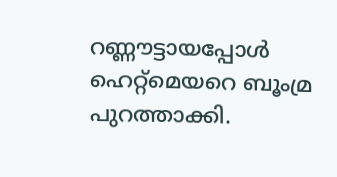റണ്ണൗട്ടായപ്പോള്‍ ഹെറ്റ്മെയറെ ബൂംമ്ര പുറത്താക്കി.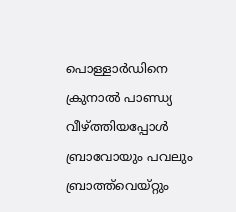പൊള്ളാര്‍ഡിനെ ക്രുനാല്‍ പാണ്ഡ്യ വീഴ്ത്തിയപ്പോള്‍ ബ്രാവോയും പവലും ബ്രാത്ത്‌വെയ്റ്റും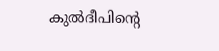കുല്‍ദീപിന്റെ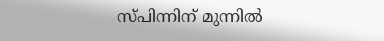സ്പിന്നിന് മുന്നില്‍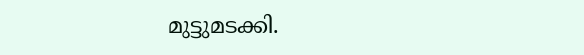മുട്ടുമടക്കി.